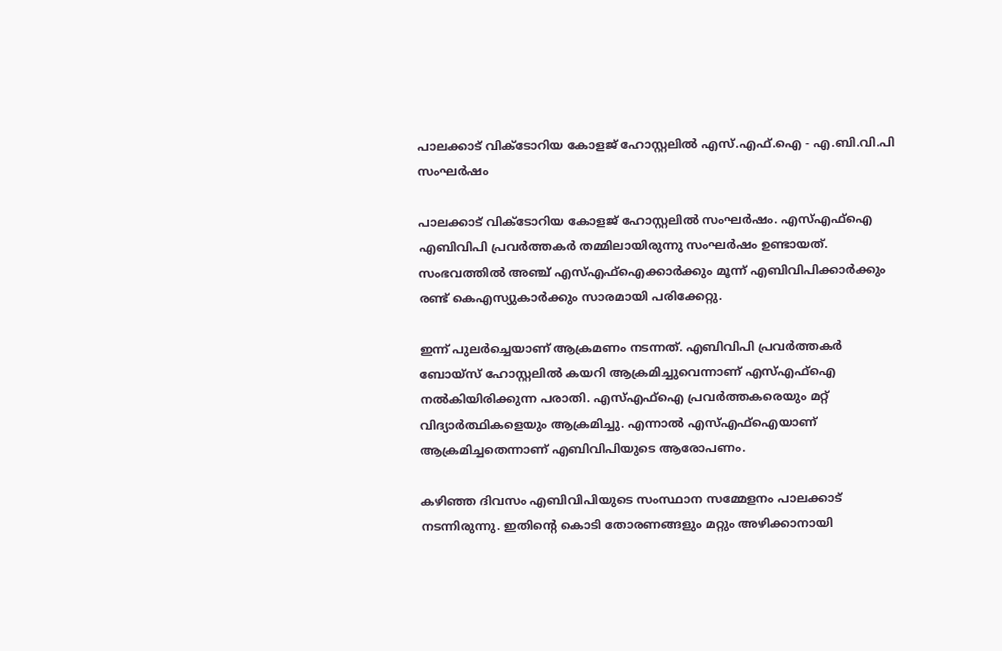പാലക്കാട് വിക്ടോറിയ കോളജ് ഹോസ്റ്റലില്‍ എസ്.എഫ്‌.ഐ - എ.ബി.വി.പി സംഘര്‍ഷം

പാലക്കാട് വിക്ടോറിയ കോളജ് ഹോസ്റ്റലില്‍ സംഘര്‍ഷം. എസ്എഫ്‌ഐ എബിവിപി പ്രവര്‍ത്തകര്‍ തമ്മിലായിരുന്നു സംഘര്‍ഷം ഉണ്ടായത്. സംഭവത്തില്‍ അഞ്ച് എസ്എഫ്ഐക്കാര്‍ക്കും മൂന്ന് എബിവിപിക്കാര്‍ക്കും രണ്ട് കെഎസ്യുകാര്‍ക്കും സാരമായി പരിക്കേറ്റു.

ഇന്ന് പുലര്‍ച്ചെയാണ് ആക്രമണം നടന്നത്. എബിവിപി പ്രവര്‍ത്തകര്‍ ബോയ്‌സ് ഹോസ്റ്റലില്‍ കയറി ആക്രമിച്ചുവെന്നാണ് എസ്എഫ്‌ഐ നല്‍കിയിരിക്കുന്ന പരാതി. എസ്എഫ്‌ഐ പ്രവര്‍ത്തകരെയും മറ്റ് വിദ്യാര്‍ത്ഥികളെയും ആക്രമിച്ചു. എന്നാല്‍ എസ്എഫ്‌ഐയാണ് ആക്രമിച്ചതെന്നാണ് എബിവിപിയുടെ ആരോപണം.

കഴിഞ്ഞ ദിവസം എബിവിപിയുടെ സംസ്ഥാന സമ്മേളനം പാലക്കാട് നടന്നിരുന്നു. ഇതിന്റെ കൊടി തോരണങ്ങളും മറ്റും അഴിക്കാനായി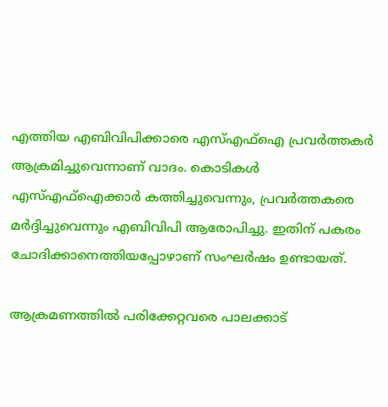എത്തിയ എബിവിപിക്കാരെ എസ്എഫ്‌ഐ പ്രവര്‍ത്തകര്‍ ആക്രമിച്ചുവെന്നാണ് വാദം. കൊടികള്‍ എസ്എഫ്‌ഐക്കാര്‍ കത്തിച്ചുവെന്നും, പ്രവര്‍ത്തകരെ മര്‍ദ്ദിച്ചുവെന്നും എബിവിപി ആരോപിച്ചു. ഇതിന് പകരം ചോദിക്കാനെത്തിയപ്പോഴാണ് സംഘര്‍ഷം ഉണ്ടായത്.

ആക്രമണത്തില്‍ പരിക്കേറ്റവരെ പാലക്കാട്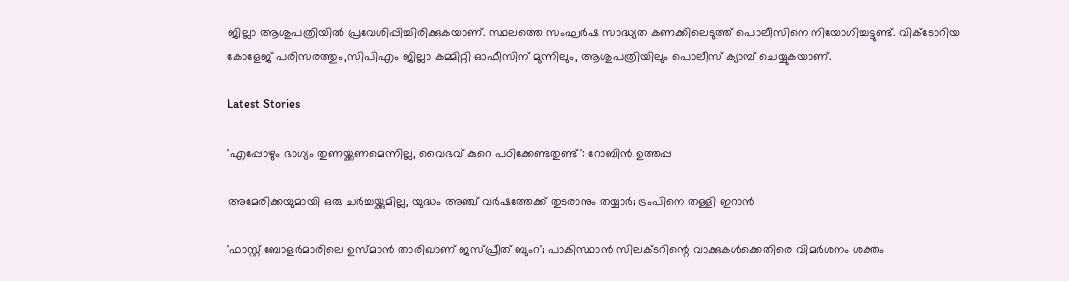ജില്ലാ ആശുപത്രിയില്‍ പ്രവേശിപ്പിച്ചിരിക്കുകയാണ്. സ്ഥലത്തെ സംഘര്‍ഷ സാദ്ധ്യത കണക്കിലെടുത്ത് പൊലീസിനെ നിയോഗിച്ചട്ടുണ്ട്. വിക്ടോറിയ കോളേജ് പരിസരത്തും,സിപിഎം ജില്ലാ കമ്മിറ്റി ഓഫീസിന് മുന്നിലും, ആശുപത്രിയിലും പൊലീസ് ക്യാമ്പ് ചെയ്യുകയാണ്.

Latest Stories

'എപ്പോഴും ഭാഗ്യം തുണയ്ക്കണമെന്നില്ല, വൈഭവ് കുറെ പഠിക്കേണ്ടതുണ്ട്': റോബിൻ ഉത്തപ്പ

അമേരിക്കയുമായി ഒരു ചർച്ചയ്ക്കുമില്ല, യുദ്ധം അഞ്ച് വർഷത്തേക്ക് തുടരാനും തയ്യാർ; ട്രംപിനെ തള്ളി ഇറാൻ

'ഫാസ്റ്റ് ബോളർമാരിലെ ഉസ്മാൻ താരിഖാണ് ജസ്പ്രീത് ബുംറ'; പാകിസ്ഥാൻ സിലക്ടറിന്റെ വാക്കുകൾക്കെതിരെ വിമർശനം ശക്തം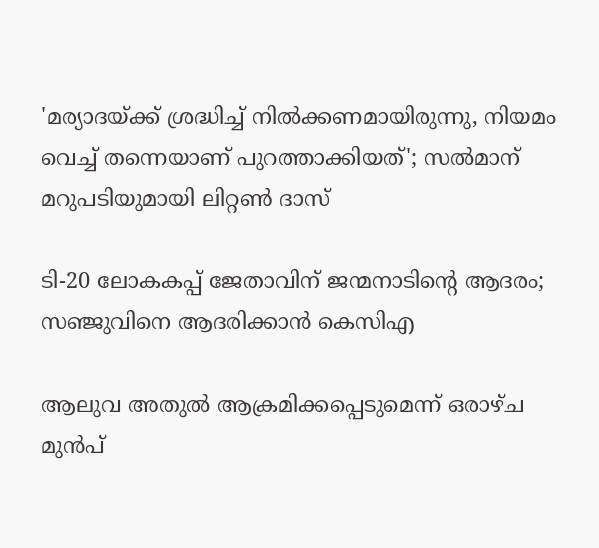'മര്യാദയ്ക്ക് ശ്രദ്ധിച്ച് നിൽക്കണമായിരുന്നു, നിയമം വെച്ച് തന്നെയാണ് പുറത്താക്കിയത്'; സൽമാന് മറുപടിയുമായി ലിറ്റൺ ദാസ്

ടി-20 ലോകകപ്പ് ജേതാവിന് ജന്മനാടിന്റെ ആദരം; സഞ്ജുവിനെ ആദരിക്കാൻ കെസിഎ

ആലുവ അതുൽ ആക്രമിക്കപ്പെടുമെന്ന് ഒരാഴ്ച മുൻപ്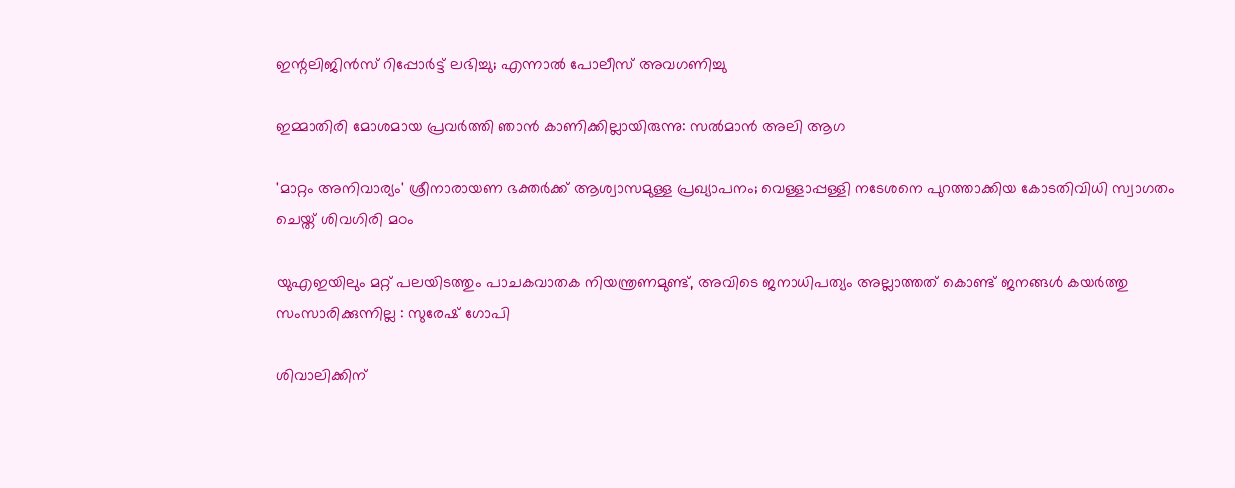ഇന്റലിജിൻസ് റിപ്പോർട്ട് ലഭിച്ചു; എന്നാൽ പോലീസ് അവഗണിച്ചു

ഇമ്മാതിരി മോശമായ പ്രവർത്തി ഞാൻ കാണിക്കില്ലായിരുന്നു: സല്‍മാന്‍ അലി ആഗ

'മാറ്റം അനിവാര്യം' ശ്രീനാരായണ ഭക്തര്‍ക്ക് ആശ്വാസമുള്ള പ്രഖ്യാപനം; വെള്ളാപ്പള്ളി നടേശനെ പുറത്താക്കിയ കോടതിവിധി സ്വാഗതം ചെയ്ത് ശിവഗിരി മഠം

യുഎഇയിലും മറ്റ് പലയിടത്തും പാചകവാതക നിയന്ത്രണമുണ്ട്, അവിടെ ജനാധിപത്യം അല്ലാത്തത് കൊണ്ട് ജനങ്ങൾ കയർത്തു സംസാരിക്കുന്നില്ല : സുരേഷ് ഗോപി

ശിവാലിക്കിന്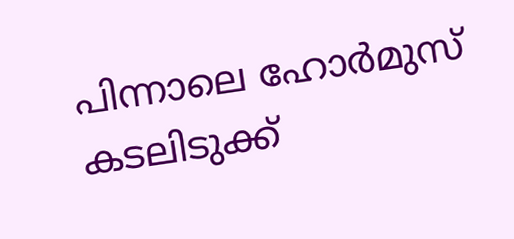പിന്നാലെ ഹോർമുസ് കടലിടുക്ക്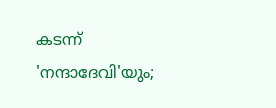കടന്ന് 'നന്ദാദേവി'യും;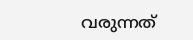വരുന്നത്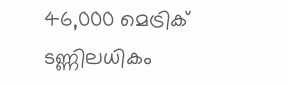46,000 മെട്രിക് ടണ്ണിലധികം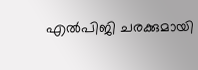എൽപിജി ചരക്കുമായി